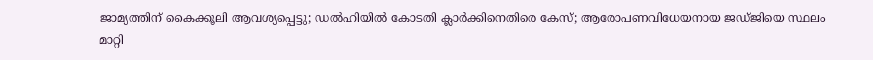ജാമ്യത്തിന് കൈക്കൂലി ആവശ്യപ്പെട്ടു; ഡൽഹിയിൽ കോടതി ക്ലാർക്കിനെതിരെ കേസ്; ആരോപണവിധേയനായ ജഡ്ജിയെ സ്ഥലം മാറ്റി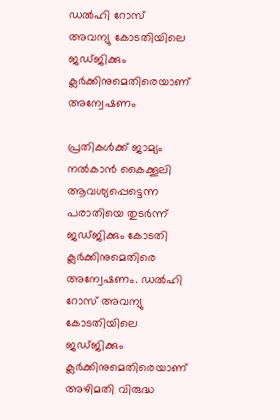ഡൽഹി റോസ് അവന്യു കോടതിയിലെ ജഡ്ജിക്കും ക്ലർക്കിനുമെതിരെയാണ് അന്വേഷണം

പ്രതികൾക്ക് ജാമ്യം നൽകാൻ കൈക്കൂലി ആവശ്യപ്പെട്ടെന്ന പരാതിയെ തുടർന്ന് ജഡ്ജിക്കും കോടതി ക്ലർക്കിനുമെതിരെ അന്വേഷണം. ഡൽഹി റോസ് അവന്യു കോടതിയിലെ ജഡ്ജിക്കും ക്ലർക്കിനുമെതിരെയാണ് അഴിമതി വിരുദ്ധ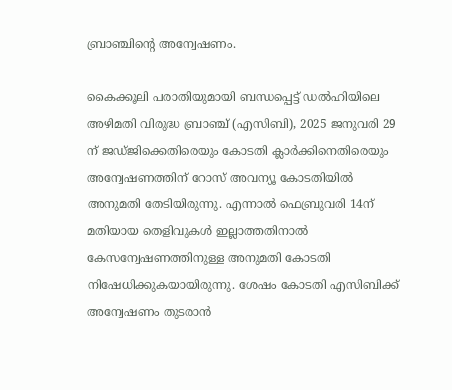ബ്രാഞ്ചിന്റെ അന്വേഷണം.

കൈക്കൂലി പരാതിയുമായി ബന്ധപ്പെട്ട് ഡൽഹിയിലെ അഴിമതി വിരുദ്ധ ബ്രാഞ്ച് (എസിബി), 2025 ജനുവരി 29 ന് ജഡ്ജിക്കെതിരെയും കോടതി ക്ലാർക്കിനെതിരെയും അന്വേഷണത്തിന് റോസ് അവന്യൂ കോടതിയിൽ അനുമതി തേടിയിരുന്നു. എന്നാൽ ഫെബ്രുവരി 14ന് മതിയായ തെളിവുകൾ ഇല്ലാത്തതിനാൽ കേസന്വേഷണത്തിനുള്ള അനുമതി കോടതി നിഷേധിക്കുകയായിരുന്നു. ശേഷം കോടതി എസിബിക്ക് അന്വേഷണം തുടരാൻ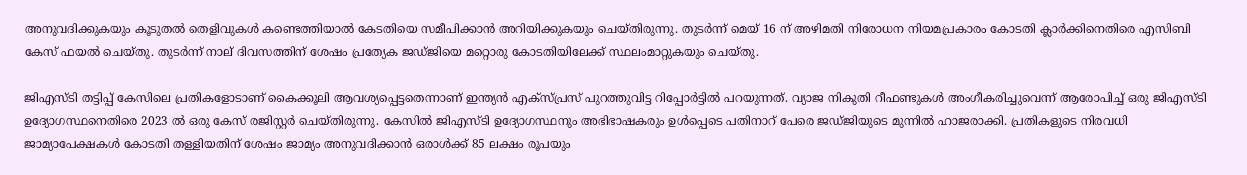അനുവദിക്കുകയും കൂടുതൽ തെളിവുകൾ കണ്ടെത്തിയാൽ കേടതിയെ സമീപിക്കാൻ അറിയിക്കുകയും ചെയ്തിരുന്നു. തുടർന്ന് മെയ് 16 ന് അഴിമതി നിരോധന നിയമപ്രകാരം കോടതി ക്ലാർക്കിനെതിരെ എസിബി കേസ് ഫയൽ ചെയ്തു. തുടർന്ന് നാല് ദിവസത്തിന് ശേഷം പ്രത്യേക ജഡ്ജിയെ മറ്റൊരു കോടതിയിലേക്ക് സ്ഥലംമാറ്റുകയും ചെയ്തു.

ജിഎസ്ടി തട്ടിപ്പ് കേസിലെ പ്രതികളോടാണ് കൈക്കൂലി ആവശ്യപ്പെട്ടതെന്നാണ് ഇന്ത്യൻ എക്സ്പ്രസ് പുറത്തുവിട്ട റിപ്പോർട്ടിൽ പറയുന്നത്. വ്യാജ നികുതി റീഫണ്ടുകൾ അംഗീകരിച്ചുവെന്ന് ആരോപിച്ച് ഒരു ജിഎസ്ടി ഉദ്യോഗസ്ഥനെതിരെ 2023 ൽ ഒരു കേസ് രജിസ്റ്റർ ചെയ്തിരുന്നു. കേസിൽ ജിഎസ്ടി ഉദ്യോഗസ്ഥനും അഭിഭാഷകരും ഉൾപ്പെടെ പതിനാറ് പേരെ ജഡ്ജിയുടെ മുന്നിൽ ഹാജരാക്കി. പ്രതികളുടെ നിരവധി ജാമ്യാപേക്ഷകൾ കോടതി തള്ളിയതിന് ശേഷം ജാമ്യം അനുവദിക്കാൻ ഒരാൾക്ക് 85 ലക്ഷം രൂപയും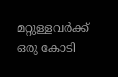മറ്റുള്ളവർക്ക് ഒരു കോടി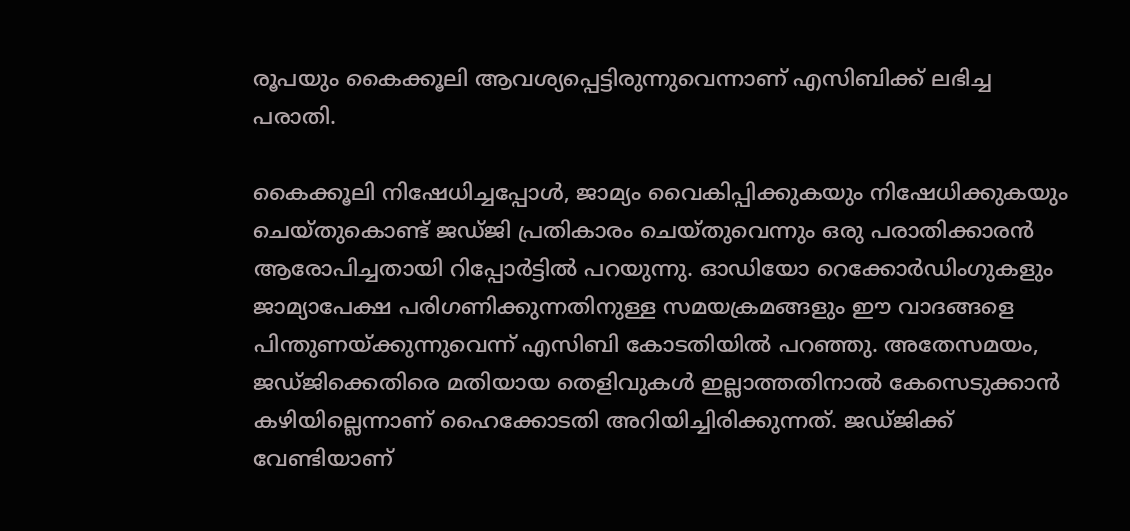രൂപയും കൈക്കൂലി ആവശ്യപ്പെട്ടിരുന്നുവെന്നാണ് എസിബിക്ക് ലഭിച്ച പരാതി.

കൈക്കൂലി നിഷേധിച്ചപ്പോൾ, ജാമ്യം വൈകിപ്പിക്കുകയും നിഷേധിക്കുകയും ചെയ്തുകൊണ്ട് ജഡ്ജി പ്രതികാരം ചെയ്തുവെന്നും ഒരു പരാതിക്കാരൻ ആരോപിച്ചതായി റിപ്പോർട്ടിൽ പറയുന്നു. ഓഡിയോ റെക്കോർഡിംഗുകളും ജാമ്യാപേക്ഷ പരിഗണിക്കുന്നതിനുള്ള സമയക്രമങ്ങളും ഈ വാദങ്ങളെ പിന്തുണയ്ക്കുന്നുവെന്ന് എസിബി കോടതിയിൽ പറഞ്ഞു. അതേസമയം, ജഡ്ജിക്കെതിരെ മതിയായ തെളിവുകൾ ഇല്ലാത്തതിനാൽ കേസെടുക്കാൻ കഴിയില്ലെന്നാണ് ഹൈക്കോടതി അറിയിച്ചിരിക്കുന്നത്. ജഡ്ജിക്ക് വേണ്ടിയാണ്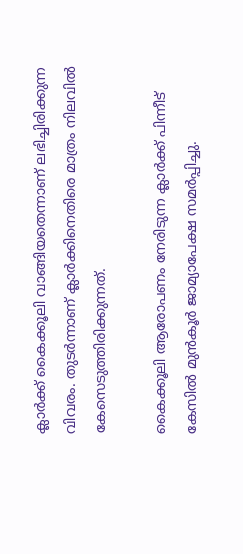ക്ലാർക്ക് കൈക്കൂലി വാങ്ങിയതെന്നാണ് ലഭിച്ചിരിക്കുന്ന വിവരം. തുടർന്നാണ് ക്ലാർക്കിനെതിരെ മാത്രം നിലവിൽ കേസെടുത്തിരിക്കുന്നത്.

കൈക്കൂലി ആരോപണം നേരിടുന്ന ക്ലാർക്ക് പിന്നീട് കേസിൽ മുൻകൂർ ജാമ്യാപേക്ഷ സമർപ്പിച്ചു.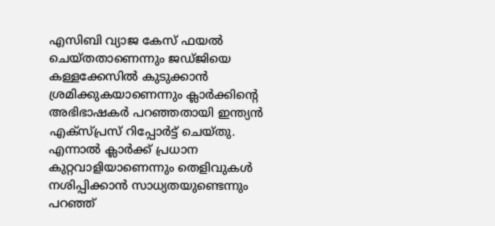എസിബി വ്യാജ കേസ് ഫയൽ ചെയ്തതാണെന്നും ജഡ്ജിയെ കള്ളക്കേസിൽ കുടുക്കാൻ ശ്രമിക്കുകയാണെന്നും ക്ലാർക്കിന്റെ അഭിഭാഷകർ പറഞ്ഞതായി ഇന്ത്യൻ എക്സ്പ്രസ് റിപ്പോർട്ട് ചെയ്തു. എന്നാൽ ക്ലാർക്ക് പ്രധാന കുറ്റവാളിയാണെന്നും തെളിവുകൾ നശിപ്പിക്കാൻ സാധ്യതയുണ്ടെന്നും പറഞ്ഞ്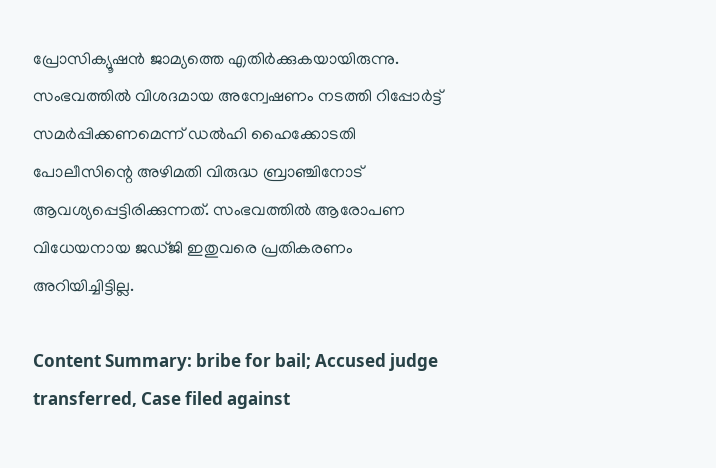പ്രോസിക്യൂഷൻ ജാമ്യത്തെ എതിർക്കുകയായിരുന്നു. സംഭവത്തിൽ വിശദമായ അന്വേഷണം നടത്തി റിപ്പോർട്ട് സമർപ്പിക്കണമെന്ന് ഡൽഹി ഹൈക്കോടതി പോലീസിന്റെ അഴിമതി വിരുദ്ധ ബ്രാഞ്ചിനോട് ആവശ്യപ്പെട്ടിരിക്കുന്നത്. സംഭവത്തിൽ ആരോപണ വിധേയനായ ജഡ്ജി ഇതുവരെ പ്രതികരണം അറിയിച്ചിട്ടില്ല.

Content Summary: bribe for bail; Accused judge transferred, Case filed against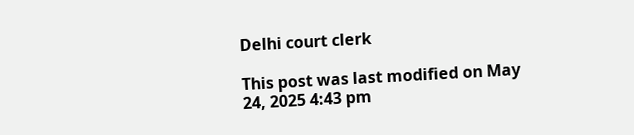Delhi court clerk

This post was last modified on May 24, 2025 4:43 pm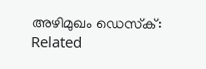അഴിമുഖം ഡെസ്‌ക്:
Related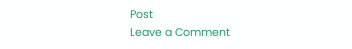Post
Leave a Comment